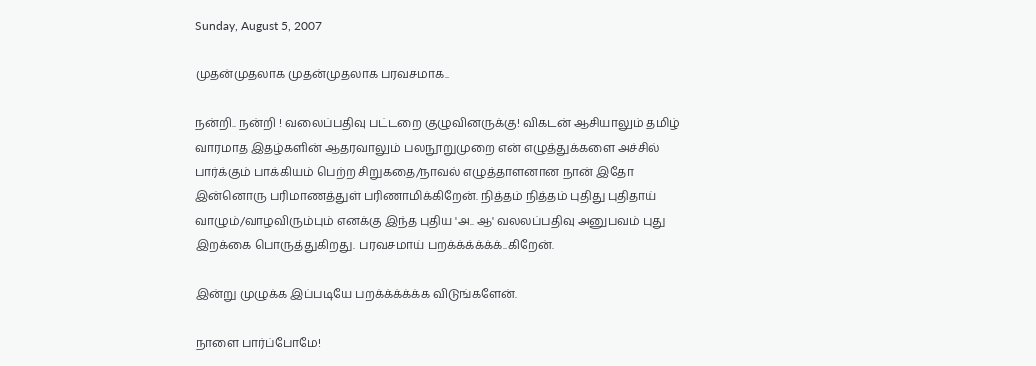Sunday, August 5, 2007

முதன்முதலாக முதன்முதலாக பரவசமாக..

நன்றி.. நன்றி ! வலைப்பதிவு பட்டறை குழுவினருக்கு! விகடன் ஆசியாலும் தமிழ் வாரமாத இதழ்களின் ஆதரவாலும் பலநூறுமுறை என் எழுத்துக்களை அச்சில் பார்க்கும் பாக்கியம் பெற்ற சிறுகதை/நாவல் எழுத்தாளனான நான் இதோ இன்னொரு பரிமாணத்துள் பரிணாமிக்கிறேன். நித்தம் நித்தம் புதிது புதிதாய் வாழும்/வாழவிரும்பும் எனக்கு இந்த புதிய 'அ.. ஆ' வலலப்பதிவு அனுபவம் புது இறக்கை பொருத்துகிறது. பரவசமாய் பறக்க்க்க்க்க்..கிறேன்.

இன்று முழுக்க இப்படியே பறக்க்க்க்க்க விடுங்களேன்.

நாளை பார்ப்போமே!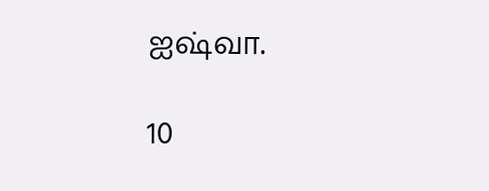ஐஷ்வா.

10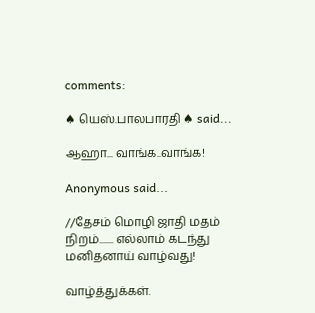comments:

♠ யெஸ்.பாலபாரதி ♠ said...

ஆஹா... வாங்க..வாங்க!

Anonymous said...

//தேசம் மொழி ஜாதி மதம் நிறம்....... எல்லாம் கடந்து மனிதனாய் வாழ்வது!

வாழ்த்துக்கள்.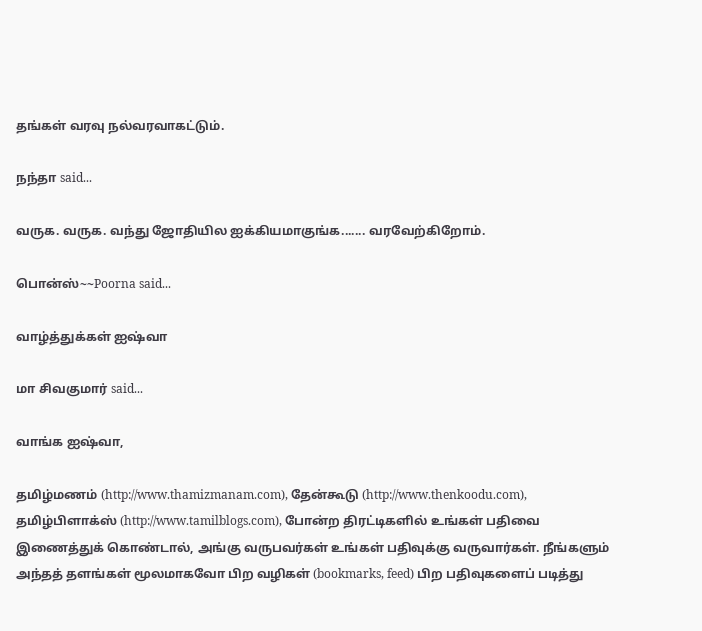தங்கள் வரவு நல்வரவாகட்டும்.

நந்தா said...

வருக. வருக. வந்து ஜோதியில ஐக்கியமாகுங்க....... வரவேற்கிறோம்.

பொன்ஸ்~~Poorna said...

வாழ்த்துக்கள் ஐஷ்வா

மா சிவகுமார் said...

வாங்க ஐஷ்வா,

தமிழ்மணம் (http://www.thamizmanam.com), தேன்கூடு (http://www.thenkoodu.com), தமிழ்பிளாக்ஸ் (http://www.tamilblogs.com), போன்ற திரட்டிகளில் உங்கள் பதிவை இணைத்துக் கொண்டால், அங்கு வருபவர்கள் உங்கள் பதிவுக்கு வருவார்கள். நீங்களும் அந்தத் தளங்கள் மூலமாகவோ பிற வழிகள் (bookmarks, feed) பிற பதிவுகளைப் படித்து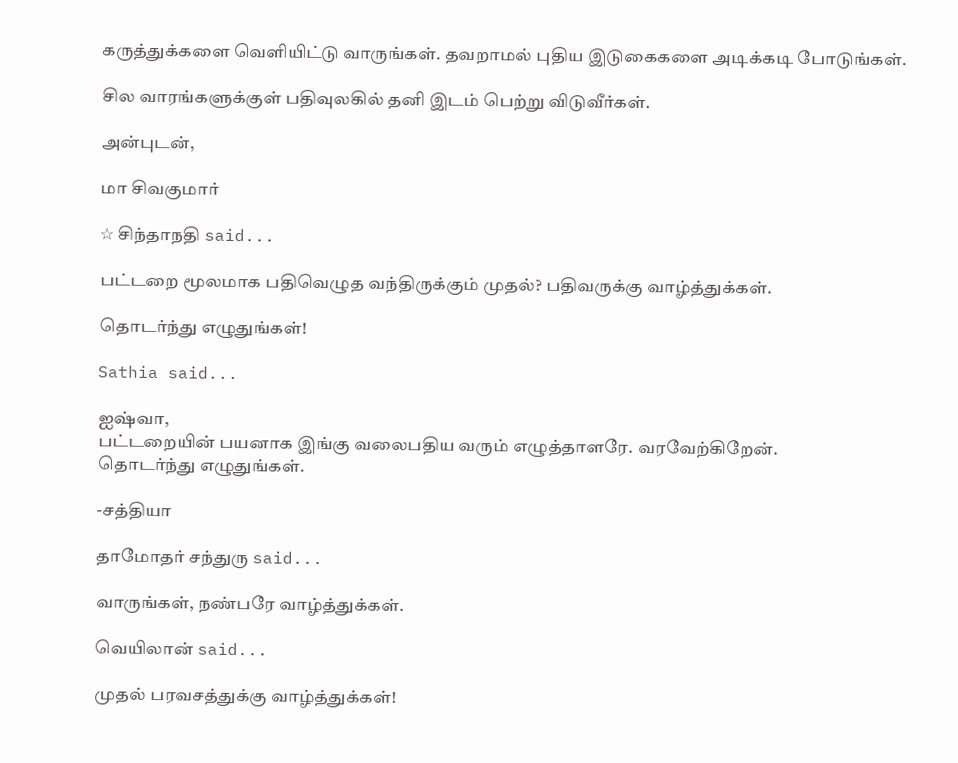கருத்துக்களை வெளியிட்டு வாருங்கள். தவறாமல் புதிய இடுகைகளை அடிக்கடி போடுங்கள்.

சில வாரங்களுக்குள் பதிவுலகில் தனி இடம் பெற்று விடுவீர்கள்.

அன்புடன்,

மா சிவகுமார்

☆ சிந்தாநதி said...

பட்டறை மூலமாக பதிவெழுத வந்திருக்கும் முதல்? பதிவருக்கு வாழ்த்துக்கள்.

தொடர்ந்து எழுதுங்கள்!

Sathia said...

ஐஷ்வா,
பட்டறையின் பயனாக இங்கு வலைபதிய வரும் எழுத்தாளரே. வரவேற்கிறேன்.
தொடர்ந்து எழுதுங்கள்.

-சத்தியா

தாமோதர் சந்துரு said...

வாருங்கள், நண்பரே வாழ்த்துக்கள்.

வெயிலான் said...

முதல் பரவசத்துக்கு வாழ்த்துக்கள்!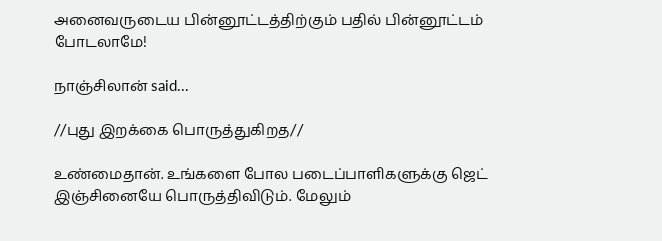அனைவருடைய பின்னூட்டத்திற்கும் பதில் பின்னூட்டம் போடலாமே!

நாஞ்சிலான் said...

//புது இறக்கை பொருத்துகிறத//

உண்மைதான். உங்களை போல படைப்பாளிகளுக்கு ஜெட் இஞ்சினையே பொருத்திவிடும். மேலும்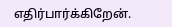எதிர்பார்க்கிறேன்.